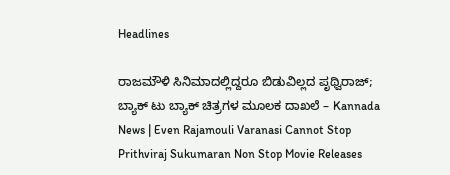Headlines

ರಾಜಮೌಳಿ ಸಿನಿಮಾದಲ್ಲಿದ್ದರೂ ಬಿಡುವಿಲ್ಲದ ಪೃಥ್ವಿರಾಜ್; ಬ್ಯಾಕ್ ಟು ಬ್ಯಾಕ್ ಚಿತ್ರಗಳ ಮೂಲಕ ದಾಖಲೆ – Kannada News | Even Rajamouli Varanasi Cannot Stop Prithviraj Sukumaran Non Stop Movie Releases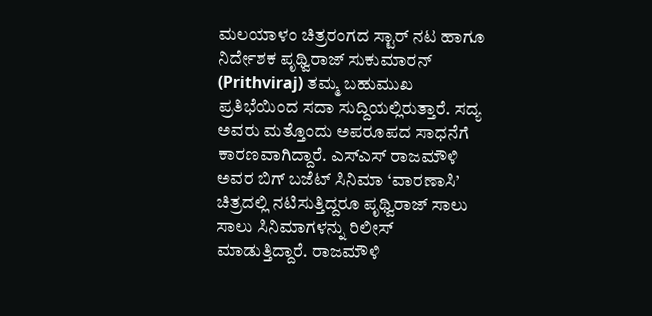ಮಲಯಾಳಂ ಚಿತ್ರರಂಗದ ಸ್ಟಾರ್ ನಟ ಹಾಗೂ ನಿರ್ದೇಶಕ ಪೃಥ್ವಿರಾಜ್ ಸುಕುಮಾರನ್ (Prithviraj) ತಮ್ಮ ಬಹುಮುಖ ಪ್ರತಿಭೆಯಿಂದ ಸದಾ ಸುದ್ದಿಯಲ್ಲಿರುತ್ತಾರೆ. ಸದ್ಯ ಅವರು ಮತ್ತೊಂದು ಅಪರೂಪದ ಸಾಧನೆಗೆ ಕಾರಣವಾಗಿದ್ದಾರೆ. ಎಸ್‌ಎಸ್‌ ರಾಜಮೌಳಿ ಅವರ ಬಿಗ್ ಬಜೆಟ್ ಸಿನಿಮಾ ‘ವಾರಣಾಸಿ’ ಚಿತ್ರದಲ್ಲಿ ನಟಿಸುತ್ತಿದ್ದರೂ ಪೃಥ್ವಿರಾಜ್ ಸಾಲು ಸಾಲು ಸಿನಿಮಾಗಳನ್ನು ರಿಲೀಸ್ ಮಾಡುತ್ತಿದ್ದಾರೆ. ರಾಜಮೌಳಿ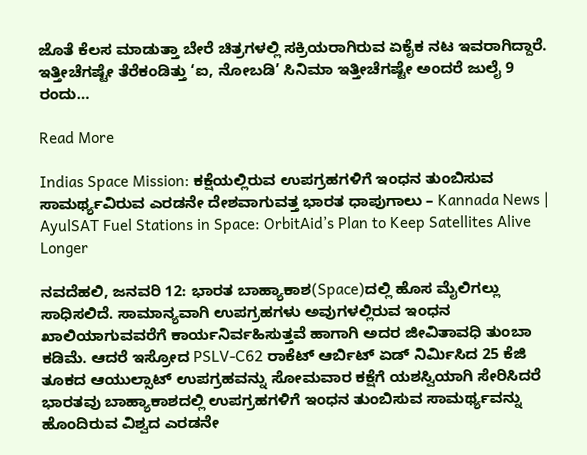ಜೊತೆ ಕೆಲಸ ಮಾಡುತ್ತಾ ಬೇರೆ ಚಿತ್ರಗಳಲ್ಲಿ ಸಕ್ರಿಯರಾಗಿರುವ ಏಕೈಕ ನಟ ಇವರಾಗಿದ್ದಾರೆ. ಇತ್ತೀಚೆಗಷ್ಟೇ ತೆರೆಕಂಡಿತ್ತು ‘ಐ, ನೋಬಡಿ’ ಸಿನಿಮಾ ಇತ್ತೀಚೆಗಷ್ಟೇ ಅಂದರೆ ಜುಲೈ 9 ರಂದು…

Read More

Indias Space Mission: ಕಕ್ಷೆಯಲ್ಲಿರುವ ಉಪಗ್ರಹಗಳಿಗೆ ಇಂಧನ ತುಂಬಿಸುವ ಸಾಮರ್ಥ್ಯವಿರುವ ಎರಡನೇ ದೇಶವಾಗುವತ್ತ ಭಾರತ ಧಾಪುಗಾಲು – Kannada News | AyulSAT Fuel Stations in Space: OrbitAid’s Plan to Keep Satellites Alive Longer

ನವದೆಹಲಿ, ಜನವರಿ 12: ಭಾರತ ಬಾಹ್ಯಾಕಾಶ(Space)ದಲ್ಲಿ ಹೊಸ ಮೈಲಿಗಲ್ಲು ಸಾಧಿಸಲಿದೆ. ಸಾಮಾನ್ಯವಾಗಿ ಉಪಗ್ರಹಗಳು ಅವುಗಳಲ್ಲಿರುವ ಇಂಧನ ಖಾಲಿಯಾಗುವವರೆಗೆ ಕಾರ್ಯನಿರ್ವಹಿಸುತ್ತವೆ ಹಾಗಾಗಿ ಅದರ ಜೀವಿತಾವಧಿ ತುಂಬಾ ಕಡಿಮೆ. ಆದರೆ ಇಸ್ರೋದ PSLV-C62 ರಾಕೆಟ್ ಆರ್ಬಿಟ್ ಏಡ್ ನಿರ್ಮಿಸಿದ 25 ಕೆಜಿ ತೂಕದ ಆಯುಲ್ಸಾಟ್ ಉಪಗ್ರಹವನ್ನು ಸೋಮವಾರ ಕಕ್ಷೆಗೆ ಯಶಸ್ವಿಯಾಗಿ ಸೇರಿಸಿದರೆ ಭಾರತವು ಬಾಹ್ಯಾಕಾಶದಲ್ಲಿ ಉಪಗ್ರಹಗಳಿಗೆ ಇಂಧನ ತುಂಬಿಸುವ ಸಾಮರ್ಥ್ಯವನ್ನು ಹೊಂದಿರುವ ವಿಶ್ವದ ಎರಡನೇ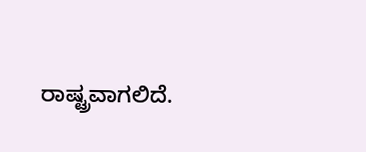ರಾಷ್ಟ್ರವಾಗಲಿದೆ.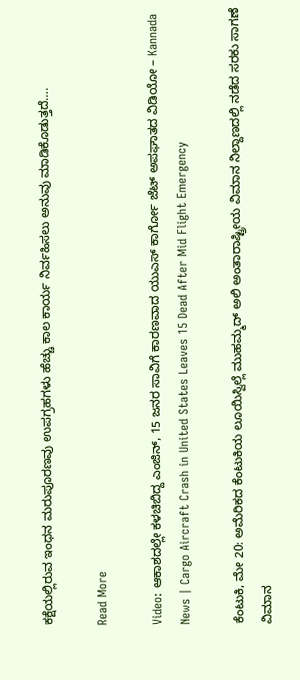ಕಕ್ಷೆಯಲ್ಲಿರುವ ಇಂಧನ ಮರುಪೂರಣವು ಉಪಗ್ರಹಗಳು ಹೆಚ್ಚು ಕಾಲ ಕಾರ್ಯ ನಿರ್ವಹಿಸಲು ಅನುವು ಮಾಡಿಕೊಡುತ್ತದೆ….

Read More

Video: ಆಕಾಶದಲ್ಲೇ ಕಳಚಿಬಿದ್ದ ಎಂಜಿನ್, 15 ಜನರ ಸಾವಿಗೆ ಕಾರಣವಾದ ಯುಎಸ್ ಕಾರ್ಗೋ ಜೆಟ್ ಅಪಘಾತದ ವಿಡಿಯೋ – Kannada News | Cargo Aircraft Crash in United States Leaves 15 Dead After Mid Flight Emergency

ಕೆಂಟುಕಿ, ಮೇ 20: ಅಮೆರಿಕದ ಕೆಂಟುಕಿಯ ಲೂಯಿಸ್ವಿಲ್ಲೆ ಮುಹಮ್ಮದ್ ಅಲಿ ಅಂತಾರಾಷ್ಟ್ರೀಯ ವಿಮಾನ ನಿಲ್ದಾಣದಲ್ಲಿ ನಡೆದ ಸರಕು ಸಾಗಣೆ ವಿಮಾನ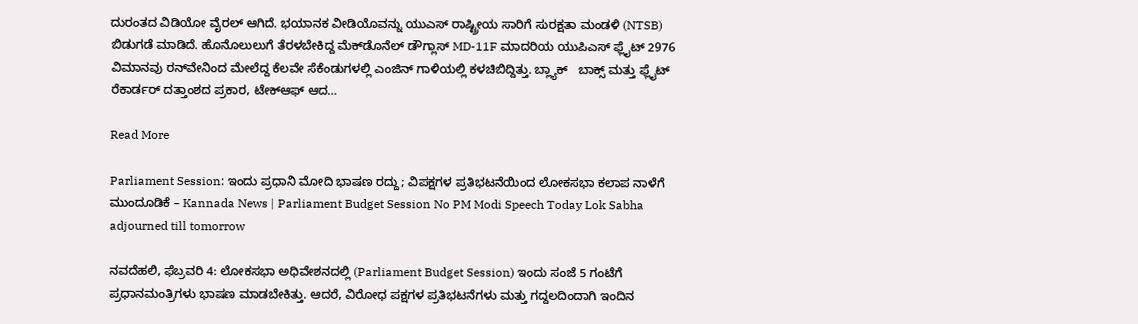ದುರಂತದ ವಿಡಿಯೋ ವೈರಲ್ ಆಗಿದೆ. ಭಯಾನಕ ವೀಡಿಯೊವನ್ನು ಯುಎಸ್ ರಾಷ್ಟ್ರೀಯ ಸಾರಿಗೆ ಸುರಕ್ಷತಾ ಮಂಡಳಿ (NTSB) ಬಿಡುಗಡೆ ಮಾಡಿದೆ. ಹೊನೊಲುಲುಗೆ ತೆರಳಬೇಕಿದ್ದ ಮೆಕ್‌ಡೊನೆಲ್ ಡೌಗ್ಲಾಸ್ MD-11F ಮಾದರಿಯ ಯುಪಿಎಸ್ ಫ್ಲೈಟ್ 2976 ವಿಮಾನವು ರನ್‌ವೇನಿಂದ ಮೇಲೆದ್ದ ಕೆಲವೇ ಸೆಕೆಂಡುಗಳಲ್ಲಿ ಎಂಜಿನ್ ಗಾಳಿಯಲ್ಲಿ ಕಳಚಿಬಿದ್ದಿತ್ತು. ಬ್ಲ್ಯಾಕ್   ಬಾಕ್ಸ್ ಮತ್ತು ಫ್ಲೈಟ್ ರೆಕಾರ್ಡರ್ ದತ್ತಾಂಶದ ಪ್ರಕಾರ, ಟೇಕ್‌ಆಫ್ ಆದ…

Read More

Parliament Session: ಇಂದು ಪ್ರಧಾನಿ ಮೋದಿ ಭಾಷಣ ರದ್ದು; ವಿಪಕ್ಷಗಳ ಪ್ರತಿಭಟನೆಯಿಂದ ಲೋಕಸಭಾ ಕಲಾಪ ನಾಳೆಗೆ ಮುಂದೂಡಿಕೆ – Kannada News | Parliament Budget Session No PM Modi Speech Today Lok Sabha adjourned till tomorrow

ನವದೆಹಲಿ, ಫೆಬ್ರವರಿ 4: ಲೋಕಸಭಾ ಅಧಿವೇಶನದಲ್ಲಿ (Parliament Budget Session) ಇಂದು ಸಂಜೆ 5 ಗಂಟೆಗೆ ಪ್ರಧಾನಮಂತ್ರಿಗಳು ಭಾಷಣ ಮಾಡಬೇಕಿತ್ತು. ಆದರೆ, ವಿರೋಧ ಪಕ್ಷಗಳ ಪ್ರತಿಭಟನೆಗಳು ಮತ್ತು ಗದ್ದಲದಿಂದಾಗಿ ಇಂದಿನ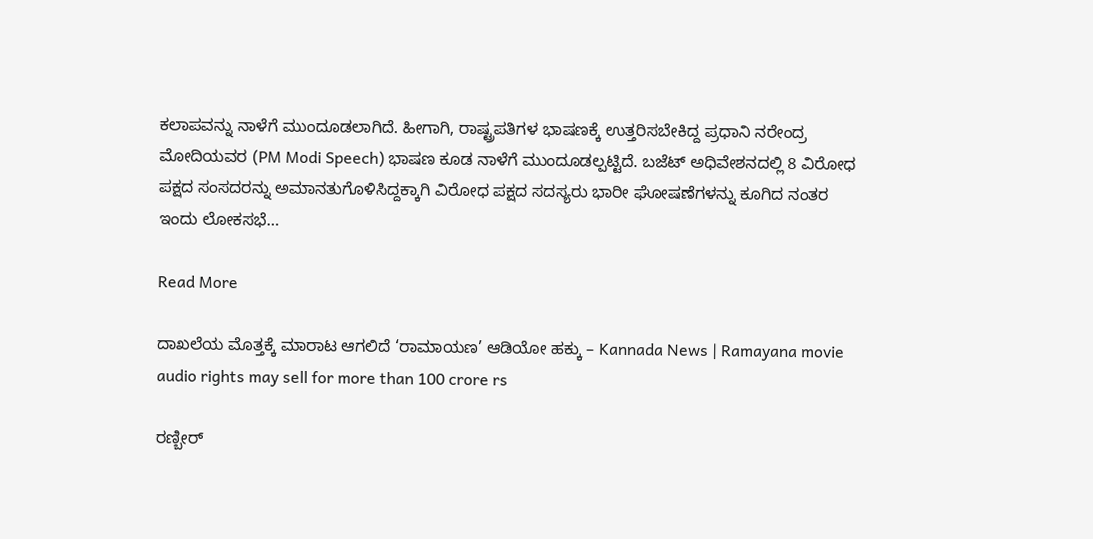ಕಲಾಪವನ್ನು ನಾಳೆಗೆ ಮುಂದೂಡಲಾಗಿದೆ. ಹೀಗಾಗಿ, ರಾಷ್ಟ್ರಪತಿಗಳ ಭಾಷಣಕ್ಕೆ ಉತ್ತರಿಸಬೇಕಿದ್ದ ಪ್ರಧಾನಿ ನರೇಂದ್ರ ಮೋದಿಯವರ (PM Modi Speech) ಭಾಷಣ ಕೂಡ ನಾಳೆಗೆ ಮುಂದೂಡಲ್ಪಟ್ಟಿದೆ. ಬಜೆಟ್ ಅಧಿವೇಶನದಲ್ಲಿ 8 ವಿರೋಧ ಪಕ್ಷದ ಸಂಸದರನ್ನು ಅಮಾನತುಗೊಳಿಸಿದ್ದಕ್ಕಾಗಿ ವಿರೋಧ ಪಕ್ಷದ ಸದಸ್ಯರು ಭಾರೀ ಘೋಷಣೆಗಳನ್ನು ಕೂಗಿದ ನಂತರ ಇಂದು ಲೋಕಸಭೆ…

Read More

ದಾಖಲೆಯ ಮೊತ್ತಕ್ಕೆ ಮಾರಾಟ ಆಗಲಿದೆ ‘ರಾಮಾಯಣ’ ಆಡಿಯೋ ಹಕ್ಕು – Kannada News | Ramayana movie audio rights may sell for more than 100 crore rs

ರಣ್ಬೀರ್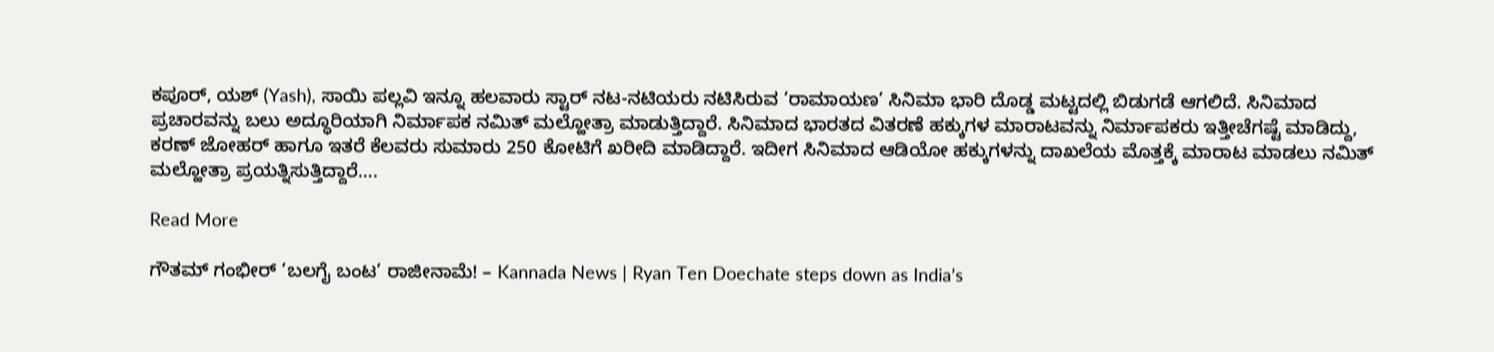ಕಪೂರ್, ಯಶ್ (Yash), ಸಾಯಿ ಪಲ್ಲವಿ ಇನ್ನೂ ಹಲವಾರು ಸ್ಟಾರ್ ನಟ-ನಟಿಯರು ನಟಿಸಿರುವ ‘ರಾಮಾಯಣ’ ಸಿನಿಮಾ ಭಾರಿ ದೊಡ್ಡ ಮಟ್ಟದಲ್ಲಿ ಬಿಡುಗಡೆ ಆಗಲಿದೆ. ಸಿನಿಮಾದ ಪ್ರಚಾರವನ್ನು ಬಲು ಅದ್ಧೂರಿಯಾಗಿ ನಿರ್ಮಾಪಕ ನಮಿತ್ ಮಲ್ಹೋತ್ರಾ ಮಾಡುತ್ತಿದ್ದಾರೆ. ಸಿನಿಮಾದ ಭಾರತದ ವಿತರಣೆ ಹಕ್ಕುಗಳ ಮಾರಾಟವನ್ನು ನಿರ್ಮಾಪಕರು ಇತ್ತೀಚೆಗಷ್ಟೆ ಮಾಡಿದ್ದು, ಕರಣ್ ಜೋಹರ್ ಹಾಗೂ ಇತರೆ ಕೆಲವರು ಸುಮಾರು 250 ಕೋಟಿಗೆ ಖರೀದಿ ಮಾಡಿದ್ದಾರೆ. ಇದೀಗ ಸಿನಿಮಾದ ಆಡಿಯೋ ಹಕ್ಕುಗಳನ್ನು ದಾಖಲೆಯ ಮೊತ್ತಕ್ಕೆ ಮಾರಾಟ ಮಾಡಲು ನಮಿತ್ ಮಲ್ಹೋತ್ರಾ ಪ್ರಯತ್ನಿಸುತ್ತಿದ್ದಾರೆ….

Read More

ಗೌತಮ್ ಗಂಭೀರ್ ‘ಬಲಗೈ ಬಂಟ’ ರಾಜೀನಾಮೆ! – Kannada News | Ryan Ten Doechate steps down as India’s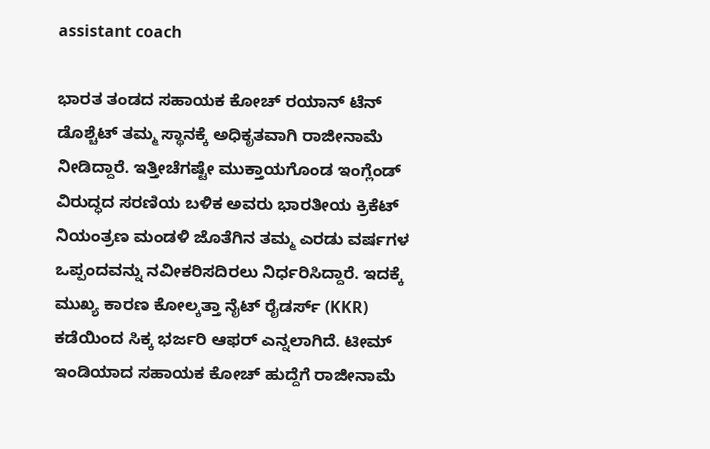assistant coach

ಭಾರತ ತಂಡದ ಸಹಾಯಕ ಕೋಚ್ ರಯಾನ್ ಟೆನ್ ಡೊಶ್ಚೆಟ್ ತಮ್ಮ ಸ್ಥಾನಕ್ಕೆ ಅಧಿಕೃತವಾಗಿ ರಾಜೀನಾಮೆ ನೀಡಿದ್ದಾರೆ. ಇತ್ತೀಚೆಗಷ್ಟೇ ಮುಕ್ತಾಯಗೊಂಡ ಇಂಗ್ಲೆಂಡ್ ವಿರುದ್ಧದ ಸರಣಿಯ ಬಳಿಕ ಅವರು ಭಾರತೀಯ ಕ್ರಿಕೆಟ್ ನಿಯಂತ್ರಣ ಮಂಡಳಿ ಜೊತೆಗಿನ ತಮ್ಮ ಎರಡು ವರ್ಷಗಳ ಒಪ್ಪಂದವನ್ನು ನವೀಕರಿಸದಿರಲು ನಿರ್ಧರಿಸಿದ್ದಾರೆ. ಇದಕ್ಕೆ ಮುಖ್ಯ ಕಾರಣ ಕೋಲ್ಕತ್ತಾ ನೈಟ್ ರೈಡರ್ಸ್ (KKR) ಕಡೆಯಿಂದ ಸಿಕ್ಕ ಭರ್ಜರಿ ಆಫರ್ ಎನ್ನಲಾಗಿದೆ. ಟೀಮ್ ಇಂಡಿಯಾದ ಸಹಾಯಕ ಕೋಚ್ ಹುದ್ದೆಗೆ ರಾಜೀನಾಮೆ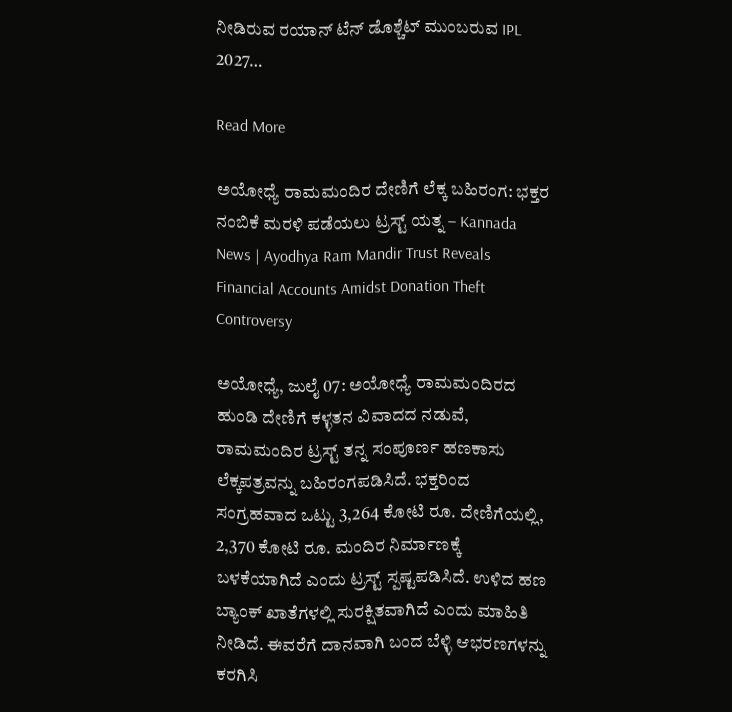ನೀಡಿರುವ ರಯಾನ್ ಟೆನ್ ಡೊಶ್ಚೆಟ್ ಮುಂಬರುವ IPL 2027…

Read More

ಅಯೋಧ್ಯೆ ರಾಮಮಂದಿರ ದೇಣಿಗೆ ಲೆಕ್ಕ ಬಹಿರಂಗ: ಭಕ್ತರ ನಂಬಿಕೆ ಮರಳಿ ಪಡೆಯಲು ಟ್ರಸ್ಟ್ ಯತ್ನ – Kannada News | Ayodhya Ram Mandir Trust Reveals Financial Accounts Amidst Donation Theft Controversy

ಅಯೋಧ್ಯೆ, ಜುಲೈ 07: ಅಯೋಧ್ಯೆ ರಾಮಮಂದಿರದ ಹುಂಡಿ ದೇಣಿಗೆ ಕಳ್ಳತನ ವಿವಾದದ ನಡುವೆ, ರಾಮಮಂದಿರ ಟ್ರಸ್ಟ್ ತನ್ನ ಸಂಪೂರ್ಣ ಹಣಕಾಸು ಲೆಕ್ಕಪತ್ರವನ್ನು ಬಹಿರಂಗಪಡಿಸಿದೆ. ಭಕ್ತರಿಂದ ಸಂಗ್ರಹವಾದ ಒಟ್ಟು 3,264 ಕೋಟಿ ರೂ. ದೇಣಿಗೆಯಲ್ಲಿ, 2,370 ಕೋಟಿ ರೂ. ಮಂದಿರ ನಿರ್ಮಾಣಕ್ಕೆ ಬಳಕೆಯಾಗಿದೆ ಎಂದು ಟ್ರಸ್ಟ್ ಸ್ಪಷ್ಟಪಡಿಸಿದೆ. ಉಳಿದ ಹಣ ಬ್ಯಾಂಕ್ ಖಾತೆಗಳಲ್ಲಿ ಸುರಕ್ಷಿತವಾಗಿದೆ ಎಂದು ಮಾಹಿತಿ ನೀಡಿದೆ. ಈವರೆಗೆ ದಾನವಾಗಿ ಬಂದ ಬೆಳ್ಳಿ ಆಭರಣಗಳನ್ನು ಕರಗಿಸಿ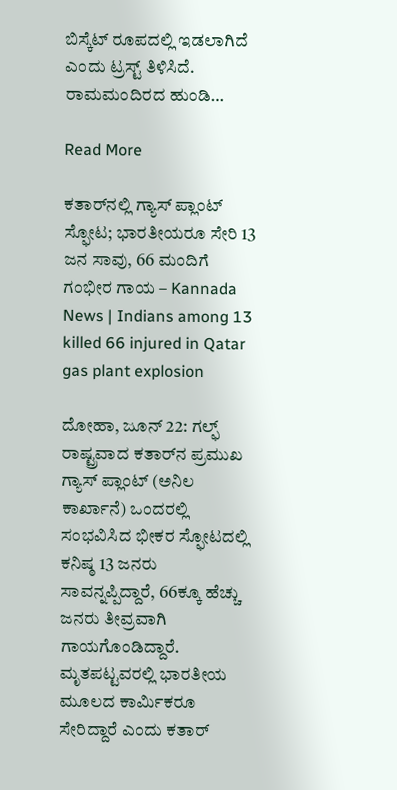ಬಿಸ್ಕೆಟ್ ರೂಪದಲ್ಲಿ ಇಡಲಾಗಿದೆ ಎಂದು ಟ್ರಸ್ಟ್ ತಿಳಿಸಿದೆ. ರಾಮಮಂದಿರದ ಹುಂಡಿ…

Read More

ಕತಾರ್‌ನಲ್ಲಿ ಗ್ಯಾಸ್ ಪ್ಲಾಂಟ್ ಸ್ಫೋಟ; ಭಾರತೀಯರೂ ಸೇರಿ 13 ಜನ ಸಾವು, 66 ಮಂದಿಗೆ ಗಂಭೀರ ಗಾಯ – Kannada News | Indians among 13 killed 66 injured in Qatar gas plant explosion

ದೋಹಾ, ಜೂನ್ 22: ಗಲ್ಫ್ ರಾಷ್ಟ್ರವಾದ ಕತಾರ್‌ನ ಪ್ರಮುಖ ಗ್ಯಾಸ್ ಪ್ಲಾಂಟ್ (ಅನಿಲ ಕಾರ್ಖಾನೆ) ಒಂದರಲ್ಲಿ ಸಂಭವಿಸಿದ ಭೀಕರ ಸ್ಫೋಟದಲ್ಲಿ ಕನಿಷ್ಠ 13 ಜನರು ಸಾವನ್ನಪ್ಪಿದ್ದಾರೆ, 66ಕ್ಕೂ ಹೆಚ್ಚು ಜನರು ತೀವ್ರವಾಗಿ ಗಾಯಗೊಂಡಿದ್ದಾರೆ. ಮೃತಪಟ್ಟವರಲ್ಲಿ ಭಾರತೀಯ ಮೂಲದ ಕಾರ್ಮಿಕರೂ ಸೇರಿದ್ದಾರೆ ಎಂದು ಕತಾರ್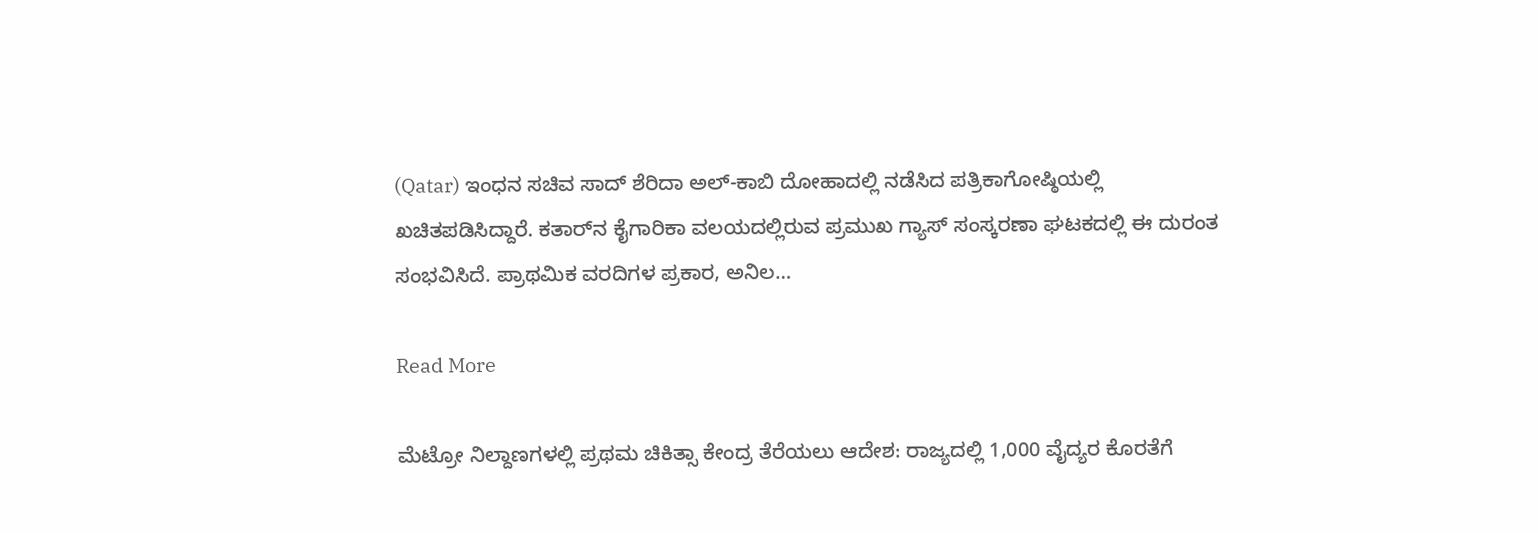(Qatar) ಇಂಧನ ಸಚಿವ ಸಾದ್ ಶೆರಿದಾ ಅಲ್-ಕಾಬಿ ದೋಹಾದಲ್ಲಿ ನಡೆಸಿದ ಪತ್ರಿಕಾಗೋಷ್ಠಿಯಲ್ಲಿ ಖಚಿತಪಡಿಸಿದ್ದಾರೆ. ಕತಾರ್‌ನ ಕೈಗಾರಿಕಾ ವಲಯದಲ್ಲಿರುವ ಪ್ರಮುಖ ಗ್ಯಾಸ್ ಸಂಸ್ಕರಣಾ ಘಟಕದಲ್ಲಿ ಈ ದುರಂತ ಸಂಭವಿಸಿದೆ. ಪ್ರಾಥಮಿಕ ವರದಿಗಳ ಪ್ರಕಾರ, ಅನಿಲ…

Read More

ಮೆಟ್ರೋ ನಿಲ್ದಾಣಗಳಲ್ಲಿ ಪ್ರಥಮ ಚಿಕಿತ್ಸಾ ಕೇಂದ್ರ ತೆರೆಯಲು ಆದೇಶ: ರಾಜ್ಯದಲ್ಲಿ 1,000 ವೈದ್ಯರ ಕೊರತೆಗೆ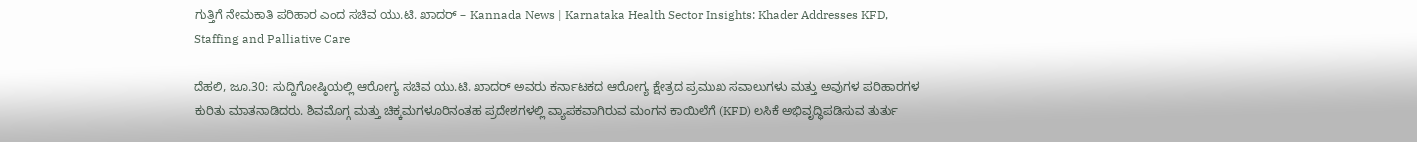ಗುತ್ತಿಗೆ ನೇಮಕಾತಿ ಪರಿಹಾರ ಎಂದ ಸಚಿವ ಯು.ಟಿ. ಖಾದರ್ – Kannada News | Karnataka Health Sector Insights: Khader Addresses KFD, Staffing and Palliative Care

ದೆಹಲಿ, ಜೂ.30: ಸುದ್ದಿಗೋಷ್ಠಿಯಲ್ಲಿ ಆರೋಗ್ಯ ಸಚಿವ ಯು.ಟಿ. ಖಾದರ್ ಅವರು ಕರ್ನಾಟಕದ ಆರೋಗ್ಯ ಕ್ಷೇತ್ರದ ಪ್ರಮುಖ ಸವಾಲುಗಳು ಮತ್ತು ಅವುಗಳ ಪರಿಹಾರಗಳ ಕುರಿತು ಮಾತನಾಡಿದರು. ಶಿವಮೊಗ್ಗ ಮತ್ತು ಚಿಕ್ಕಮಗಳೂರಿನಂತಹ ಪ್ರದೇಶಗಳಲ್ಲಿ ವ್ಯಾಪಕವಾಗಿರುವ ಮಂಗನ ಕಾಯಿಲೆಗೆ (KFD) ಲಸಿಕೆ ಅಭಿವೃದ್ಧಿಪಡಿಸುವ ತುರ್ತು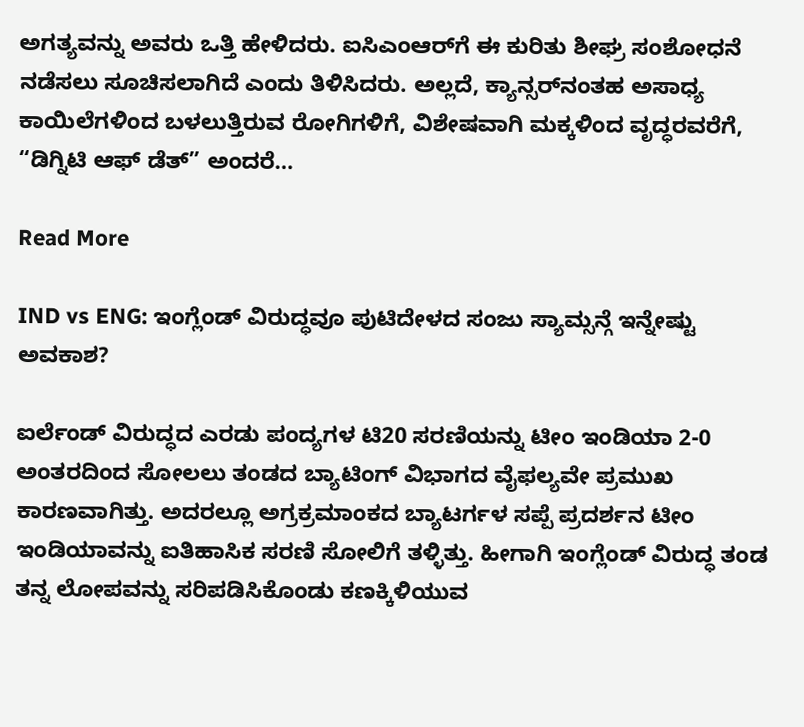ಅಗತ್ಯವನ್ನು ಅವರು ಒತ್ತಿ ಹೇಳಿದರು. ಐಸಿಎಂಆರ್‌ಗೆ ಈ ಕುರಿತು ಶೀಘ್ರ ಸಂಶೋಧನೆ ನಡೆಸಲು ಸೂಚಿಸಲಾಗಿದೆ ಎಂದು ತಿಳಿಸಿದರು. ಅಲ್ಲದೆ, ಕ್ಯಾನ್ಸರ್‌ನಂತಹ ಅಸಾಧ್ಯ ಕಾಯಿಲೆಗಳಿಂದ ಬಳಲುತ್ತಿರುವ ರೋಗಿಗಳಿಗೆ, ವಿಶೇಷವಾಗಿ ಮಕ್ಕಳಿಂದ ವೃದ್ಧರವರೆಗೆ, “ಡಿಗ್ನಿಟಿ ಆಫ್ ಡೆತ್” ಅಂದರೆ…

Read More

IND vs ENG: ಇಂಗ್ಲೆಂಡ್‌ ವಿರುದ್ಧವೂ ಪುಟಿದೇಳದ ಸಂಜು ಸ್ಯಾಮ್ಸನ್ಗೆ ಇನ್ನೇಷ್ಟು ಅವಕಾಶ?

ಐರ್ಲೆಂಡ್ ವಿರುದ್ಧದ ಎರಡು ಪಂದ್ಯಗಳ ಟಿ20 ಸರಣಿಯನ್ನು ಟೀಂ ಇಂಡಿಯಾ 2-0 ಅಂತರದಿಂದ ಸೋಲಲು ತಂಡದ ಬ್ಯಾಟಿಂಗ್‌ ವಿಭಾಗದ ವೈಫಲ್ಯವೇ ಪ್ರಮುಖ ಕಾರಣವಾಗಿತ್ತು. ಅದರಲ್ಲೂ ಅಗ್ರಕ್ರಮಾಂಕದ ಬ್ಯಾಟರ್ಗಳ ಸಪ್ಪೆ ಪ್ರದರ್ಶನ ಟೀಂ ಇಂಡಿಯಾವನ್ನು ಐತಿಹಾಸಿಕ ಸರಣಿ ಸೋಲಿಗೆ ತಳ್ಳಿತ್ತು. ಹೀಗಾಗಿ ಇಂಗ್ಲೆಂಡ್‌ ವಿರುದ್ಧ ತಂಡ ತನ್ನ ಲೋಪವನ್ನು ಸರಿಪಡಿಸಿಕೊಂಡು ಕಣಕ್ಕಿಳಿಯುವ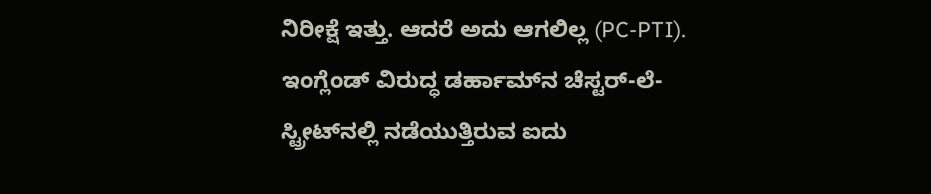ನಿರೀಕ್ಷೆ ಇತ್ತು. ಆದರೆ ಅದು ಆಗಲಿಲ್ಲ (PC-PTI). ಇಂಗ್ಲೆಂಡ್‌ ವಿರುದ್ಧ ಡರ್ಹಾಮ್‌ನ ಚೆಸ್ಟರ್-ಲೆ-ಸ್ಟ್ರೀಟ್‌ನಲ್ಲಿ ನಡೆಯುತ್ತಿರುವ ಐದು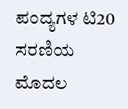ಪಂದ್ಯಗಳ ಟಿ20 ಸರಣಿಯ ಮೊದಲ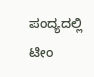ಪಂದ್ಯದಲ್ಲಿ ಟೀಂ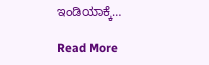ಇಂಡಿಯಾಕ್ಕೆ…

Read More